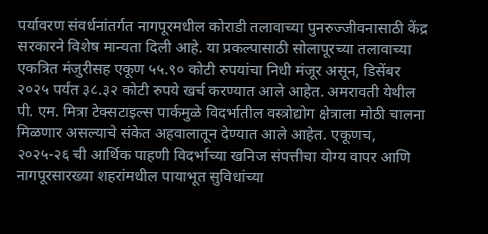पर्यावरण संवर्धनांतर्गत नागपूरमधील कोराडी तलावाच्या पुनरुज्जीवनासाठी केंद्र सरकारने विशेष मान्यता दिली आहे. या प्रकल्पासाठी सोलापूरच्या तलावाच्या एकत्रित मंजुरीसह एकूण ५५.९० कोटी रुपयांचा निधी मंजूर असून, डिसेंबर २०२५ पर्यंत ३८.३२ कोटी रुपये खर्च करण्यात आले आहेत. अमरावती येथील पी. एम. मित्रा टेक्सटाइल्स पार्कमुळे विदर्भातील वस्त्रोद्योग क्षेत्राला मोठी चालना मिळणार असल्याचे संकेत अहवालातून देण्यात आले आहेत. एकूणच, २०२५-२६ ची आर्थिक पाहणी विदर्भाच्या खनिज संपत्तीचा योग्य वापर आणि नागपूरसारख्या शहरांमधील पायाभूत सुविधांच्या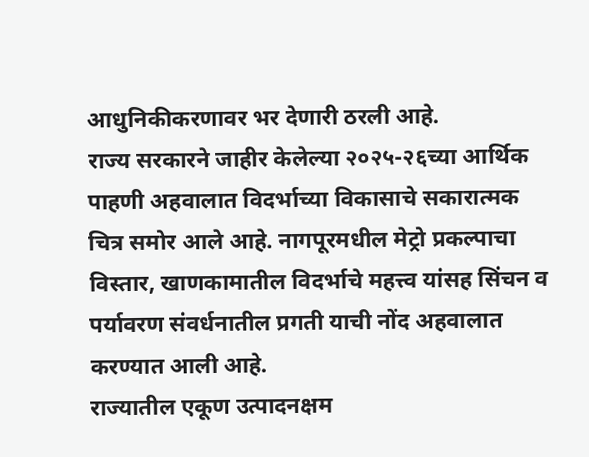आधुनिकीकरणावर भर देणारी ठरली आहे.
राज्य सरकारने जाहीर केलेल्या २०२५-२६च्या आर्थिक पाहणी अहवालात विदर्भाच्या विकासाचे सकारात्मक चित्र समोर आले आहे. नागपूरमधील मेट्रो प्रकल्पाचा विस्तार, खाणकामातील विदर्भाचे महत्त्व यांसह सिंचन व पर्यावरण संवर्धनातील प्रगती याची नोंद अहवालात करण्यात आली आहे.
राज्यातील एकूण उत्पादनक्षम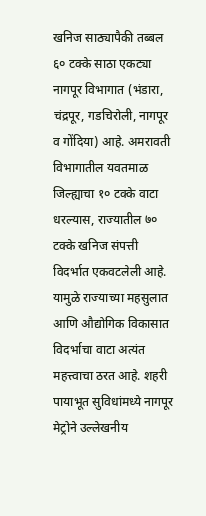खनिज साठ्यापैकी तब्बल ६० टक्के साठा एकट्या नागपूर विभागात (भंडारा, चंद्रपूर, गडचिरोली, नागपूर व गोंदिया) आहे. अमरावती विभागातील यवतमाळ जिल्ह्याचा १० टक्के वाटा धरल्यास, राज्यातील ७० टक्के खनिज संपत्ती विदर्भात एकवटलेली आहे. यामुळे राज्याच्या महसुलात आणि औद्योगिक विकासात विदर्भाचा वाटा अत्यंत महत्त्वाचा ठरत आहे. शहरी पायाभूत सुविधांमध्ये नागपूर मेट्रोने उल्लेखनीय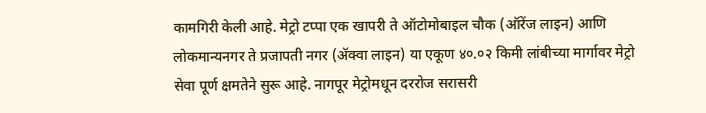कामगिरी केली आहे. मेट्रो टप्पा एक खापरी ते ऑटोमोबाइल चौक (ऑरेंज लाइन) आणि लोकमान्यनगर ते प्रजापती नगर (ॲक्वा लाइन) या एकूण ४०.०२ किमी लांबीच्या मार्गावर मेट्रो सेवा पूर्ण क्षमतेने सुरू आहे. नागपूर मेट्रोमधून दररोज सरासरी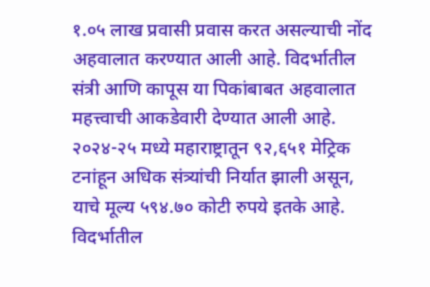१.०५ लाख प्रवासी प्रवास करत असल्याची नोंद अहवालात करण्यात आली आहे. विदर्भातील संत्री आणि कापूस या पिकांबाबत अहवालात महत्त्वाची आकडेवारी देण्यात आली आहे. २०२४-२५ मध्ये महाराष्ट्रातून ९२,६५१ मेट्रिक टनांहून अधिक संत्र्यांची निर्यात झाली असून, याचे मूल्य ५९४.७० कोटी रुपये इतके आहे. विदर्भातील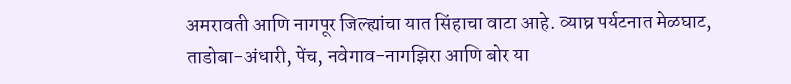अमरावती आणि नागपूर जिल्ह्यांचा यात सिंहाचा वाटा आहे. व्याघ्र पर्यटनात मेळघाट, ताडोबा-अंधारी, पेंच, नवेगाव-नागझिरा आणि बोर या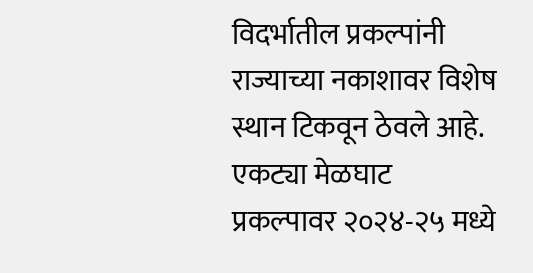विदर्भातील प्रकल्पांनी राज्याच्या नकाशावर विशेष स्थान टिकवून ठेवले आहे. एकट्या मेळघाट प्रकल्पावर २०२४-२५ मध्ये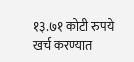१३.७१ कोटी रुपये खर्च करण्यात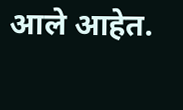आले आहेत.